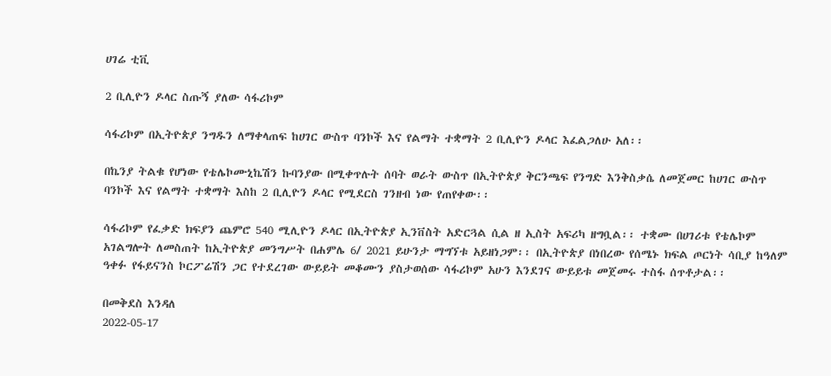ሀገሬ ቲቪ

2 ቢሊዮን ዶላር ስጡኝ ያለው ሳፋሪኮም

ሳፋሪኮም በኢትዮጵያ ንግዱን ለማቀላጠፍ ከሀገር ውስጥ ባንኮች እና የልማት ተቋማት 2 ቢሊዮን ዶላር እፈልጋለሁ አለ፡፡

በኬንያ ትልቁ የሆነው የቴሌኮሙኒኬሽን ኩባንያው በሚቀጥሉት ሰባት ወራት ውስጥ በኢትዮጵያ ቅርንጫፍ የንግድ እንቅስቃሴ ለመጀመር ከሀገር ውስጥ ባንኮች እና የልማት ተቋማት እስከ 2 ቢሊዮን ዶላር የሚደርስ ገንዘብ ነው የጠየቀው፡፡

ሳፋሪኮም የፈቃድ ክፍያን ጨምሮ 540 ሚሊዮን ዶላር በኢትዮጵያ ኢንቨስት አድርጓል ሲል ዘ ኢስት አፍሪካ ዘግቧል፡፡ ተቋሙ በሀገሪቱ የቴሌኮም አገልግሎት ለመስጠት ከኢትዮጵያ መንግሥት በሐምሌ 6/ 2021 ይሁንታ ማግኘቱ አይዘነጋም፡፡ በኢትዮጵያ በነበረው የሰሜኑ ክፍል ጦርነት ሳቢያ ከዓለም ዓቀፉ የፋይናንስ ኮርፖሬሽን ጋር የተደረገው ውይይት መቆሙን ያስታወሰው ሳፋሪኮም አሁን እንደገና ውይይቱ መጀመሩ ተስፋ ሰጥቶታል፡፡

በመቅደስ እንዳለ
2022-05-17